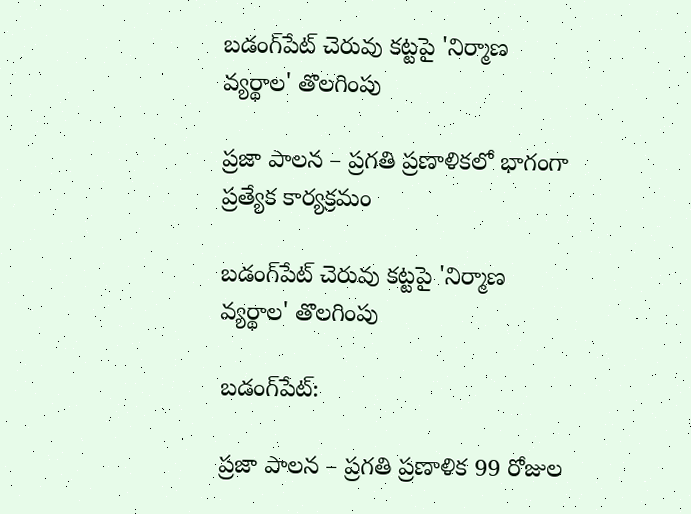బడంగ్‌పేట్ చెరువు కట్టపై 'నిర్మాణ వ్యర్థాల' తొలగింపు

ప్రజా పాలన – ప్రగతి ప్రణాళికలో భాగంగా ప్రత్యేక కార్యక్రమం

బడంగ్‌పేట్ చెరువు కట్టపై 'నిర్మాణ వ్యర్థాల' తొలగింపు

బడంగ్‌పేట్:

ప్రజా పాలన – ప్రగతి ప్రణాళిక 99 రోజుల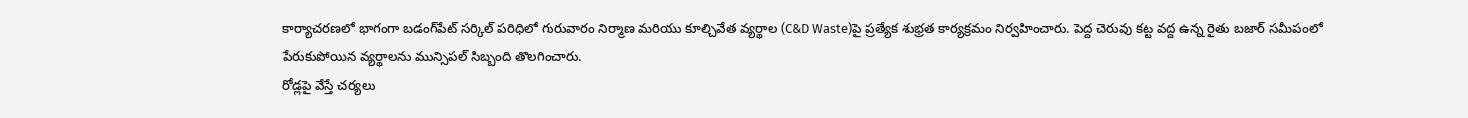కార్యాచరణలో భాగంగా బడంగ్‌పేట్ సర్కిల్ పరిధిలో గురువారం నిర్మాణ మరియు కూల్చివేత వ్యర్థాల (C&D Waste)పై ప్రత్యేక శుభ్రత కార్యక్రమం నిర్వహించారు. పెద్ద చెరువు కట్ట వద్ద ఉన్న రైతు బజార్ సమీపంలో పేరుకుపోయిన వ్యర్థాలను మున్సిపల్ సిబ్బంది తొలగించారు.
రోడ్లపై వేస్తే చర్యలు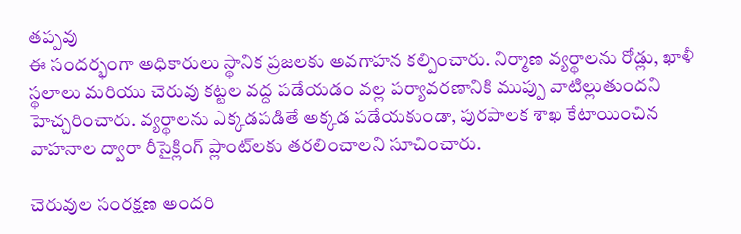తప్పవు
ఈ సందర్భంగా అధికారులు స్థానిక ప్రజలకు అవగాహన కల్పించారు. నిర్మాణ వ్యర్థాలను రోడ్లు, ఖాళీ స్థలాలు మరియు చెరువు కట్టల వద్ద పడేయడం వల్ల పర్యావరణానికి ముప్పు వాటిల్లుతుందని హెచ్చరించారు. వ్యర్థాలను ఎక్కడపడితే అక్కడ పడేయకుండా, పురపాలక శాఖ కేటాయించిన వాహనాల ద్వారా రీసైక్లింగ్ ప్లాంట్‌లకు తరలించాలని సూచించారు.

చెరువుల సంరక్షణ అందరి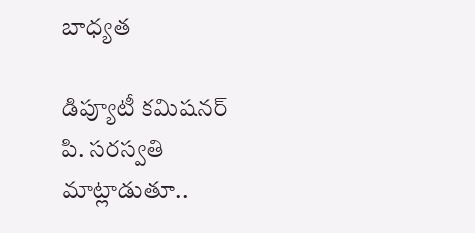బాధ్యత

డిప్యూటీ కమిషనర్ పి. సరస్వతి మాట్లాడుతూ..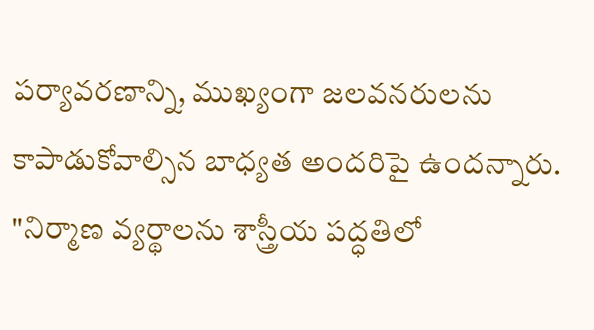పర్యావరణాన్ని, ముఖ్యంగా జలవనరులను కాపాడుకోవాల్సిన బాధ్యత అందరిపై ఉందన్నారు. "నిర్మాణ వ్యర్థాలను శాస్త్రీయ పద్ధతిలో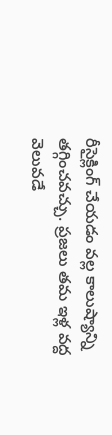రీసైక్లింగ్ చేయడం వల్ల కాలుష్యాన్ని తగ్గించవచ్చు. ప్రజలు తమ ఇళ్ల వద్ద వెలువడే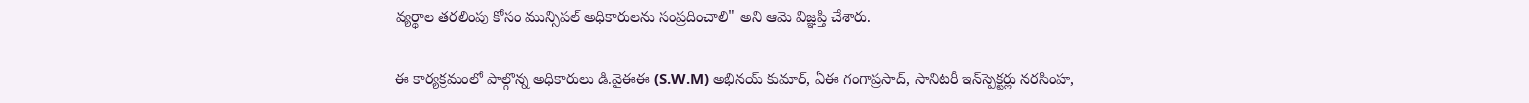వ్యర్థాల తరలింపు కోసం మున్సిపల్ అధికారులను సంప్రదించాలి" అని ఆమె విజ్ఞప్తి చేశారు.

ఈ కార్యక్రమంలో పాల్గొన్న అధికారులు డి.వైఈఈ (S.W.M) అభినయ్ కుమార్, ఏఈ గంగాప్రసాద్, సానిటరీ ఇన్‌స్పెక్టర్లు నరసింహ,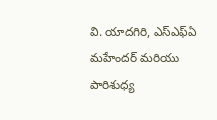వి. యాదగిరి, ఎస్‌ఎఫ్‌ఏ మహేందర్ మరియు పారిశుధ్య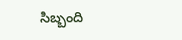సిబ్బంది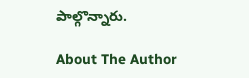పాల్గొన్నారు.

About The Author